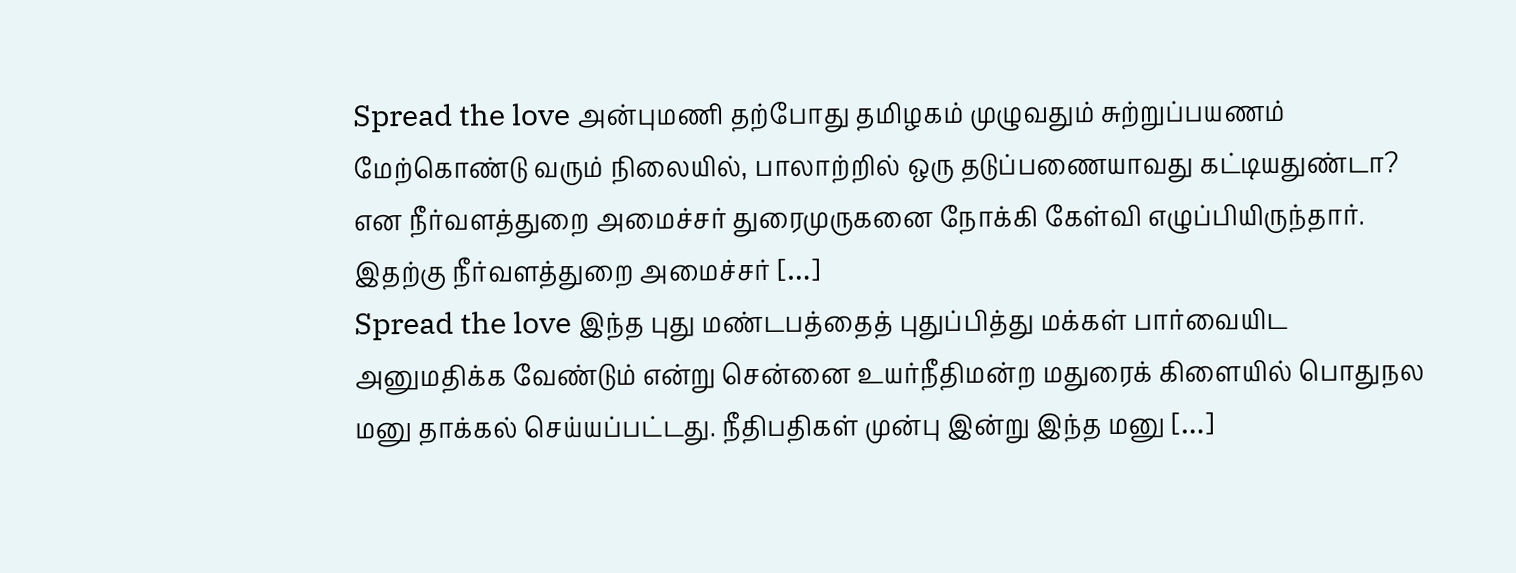Spread the love அன்புமணி தற்போது தமிழகம் முழுவதும் சுற்றுப்பயணம் மேற்கொண்டு வரும் நிலையில், பாலாற்றில் ஒரு தடுப்பணையாவது கட்டியதுண்டா? என நீர்வளத்துறை அமைச்சர் துரைமுருகனை நோக்கி கேள்வி எழுப்பியிருந்தார்.
இதற்கு நீர்வளத்துறை அமைச்சர் […]
Spread the love இந்த புது மண்டபத்தைத் புதுப்பித்து மக்கள் பார்வையிட அனுமதிக்க வேண்டும் என்று சென்னை உயர்நீதிமன்ற மதுரைக் கிளையில் பொதுநல மனு தாக்கல் செய்யப்பட்டது. நீதிபதிகள் முன்பு இன்று இந்த மனு […]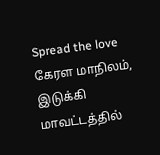Spread the love கேரள மாநிலம், இடுக்கி மாவட்டத்தில்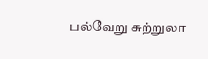பல்வேறு சுற்றுலா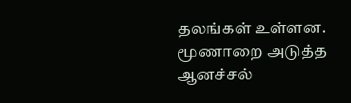தலங்கள் உள்ளன. மூணாறை அடுத்த ஆனச்சல்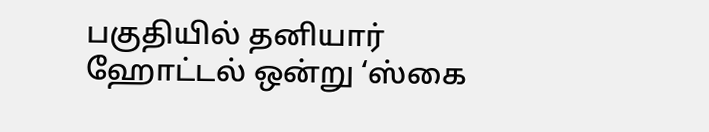பகுதியில் தனியார் ஹோட்டல் ஒன்று ‘ஸ்கை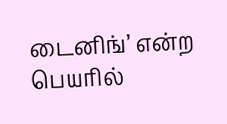டைனிங்’ என்ற பெயரில்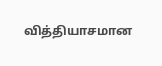வித்தியாசமான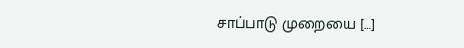சாப்பாடு முறையை […]